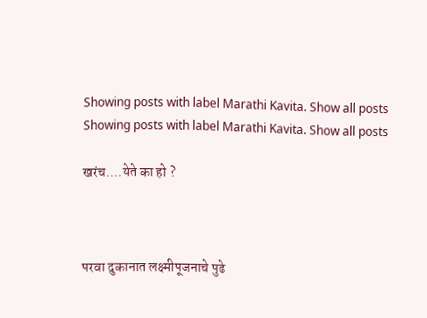Showing posts with label Marathi Kavita. Show all posts
Showing posts with label Marathi Kavita. Show all posts

खरंच....येते का हो ?



परवा दुकानात लक्ष्मीपूजनाचे पुढे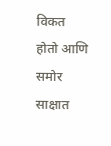विकत होतो आणि समोर साक्षात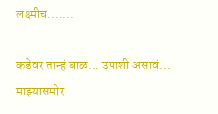लक्ष्मीच.......

कडेवर तान्हं बाळ... उपाशी असावं...
माझ्यासमोर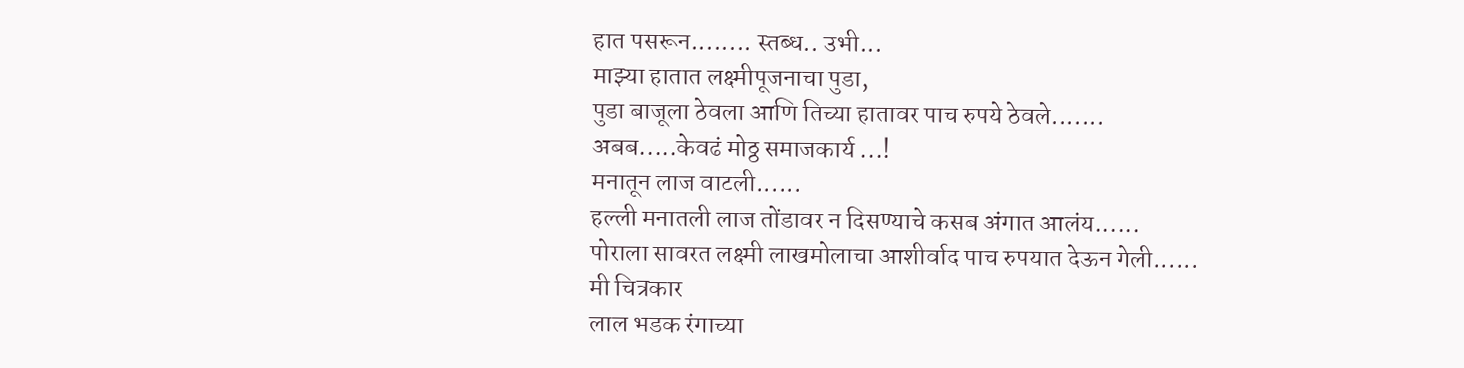हात पसरून........ स्तब्ध.. उभी...
माझ्या हातात लक्ष्मीपूजनाचा पुडा,
पुडा बाजूला ठेवला आणि तिच्या हातावर पाच रुपये ठेवले.......
अबब.....केवढं मोठ्ठ समाजकार्य ...!
मनातून लाज वाटली......
हल्ली मनातली लाज तोंडावर न दिसण्याचे कसब अंगात आलंय......
पोराला सावरत लक्ष्मी लाखमोलाचा आशीर्वाद पाच रुपयात देऊन गेली......
मी चित्रकार
लाल भडक रंगाच्या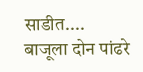साडीत....
बाजूला दोन पांढरे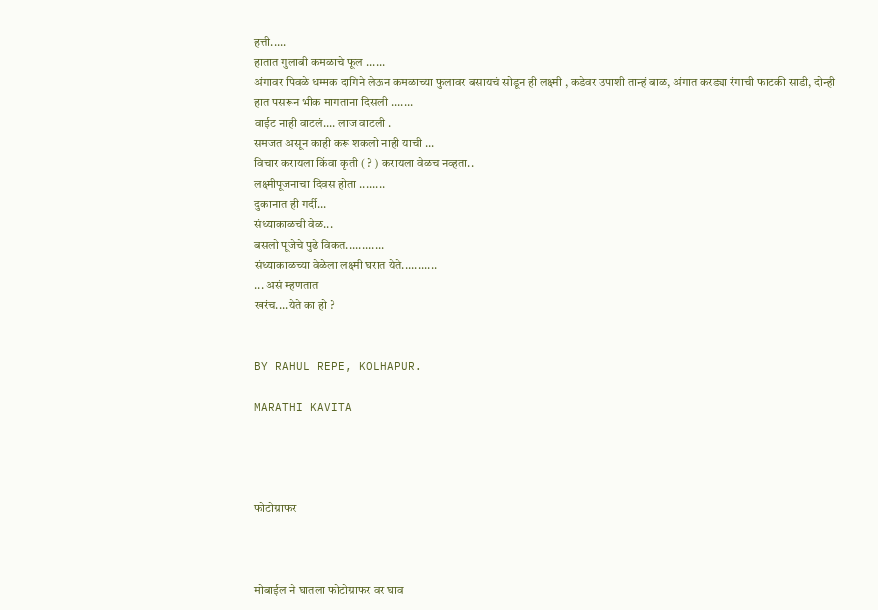हत्ती.....
हातात गुलाबी कमळाचे फूल ......
अंगावर पिवळे धम्मक दागिने लेऊन कमळाच्या फुलावर बसायचं सोडून ही लक्ष्मी , कडेवर उपाशी तान्हं बाळ, अंगात करड्या रंगाची फाटकी साडी, दोन्ही हात पसरून भीक मागताना दिसली .......
वाईट नाही वाटलं.... लाज वाटली .
समजत असून काही करू शकलो नाही याची ...
विचार करायला किंवा कृती ( ? ) करायला वेळच नव्हता..
लक्ष्मीपूजनाचा दिवस होता ........
दुकानात ही गर्दी...
संध्याकाळची वेळ...
बसलो पूजेचे पुढे विकत............
संध्याकाळच्या वेळेला लक्ष्मी घरात येते...........
... असं म्हणतात
खरंच....येते का हो ?


BY RAHUL REPE, KOLHAPUR.

MARATHI KAVITA




फोटोग्राफर



मोबाईल ने घातला फोटोग्राफर वर घाव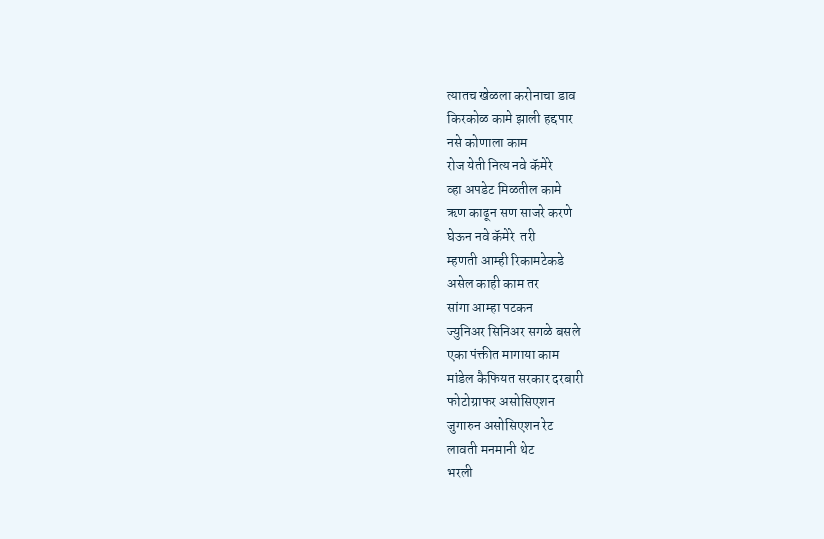त्यातच खेळला करोनाचा डाव
किरकोळ कामे झाली हद्दपार
नसे कोणाला काम
रोज येती नित्य नवे कॅमेरे
व्हा अपडेट मिळतील कामे
ऋण काढून सण साजरे करणे
घेऊन नवे कॅमेरे  तरी
म्हणती आम्ही रिकामटेकडे
असेल काही काम तर
सांगा आम्हा पटकन
ज्युनिअर सिनिअर सगळे बसले
एका पंक्तीत मागाया काम
मांडेल कैफियत सरकार दरबारी
फोटोग्राफर असोसिएशन
जुगारुन असोसिएशन रेट
लावती मनमानी थेट
भरली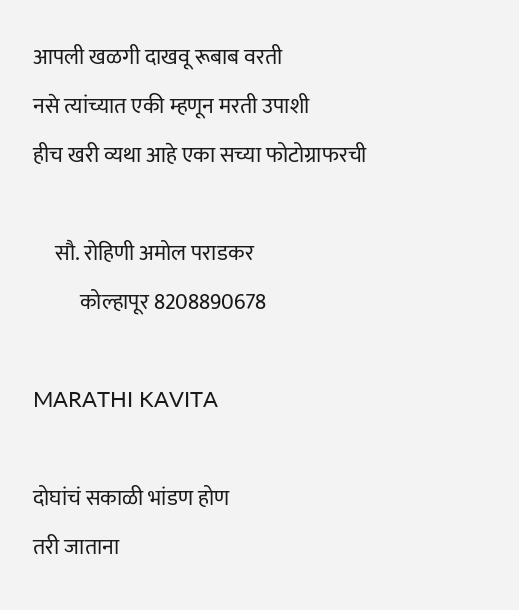आपली खळगी दाखवू रूबाब वरती
नसे त्यांच्यात एकी म्हणून मरती उपाशी
हीच खरी व्यथा आहे एका सच्या फोटोग्राफरची

     सौ. रोहिणी अमोल पराडकर
           कोल्हापूर 8208890678

MARATHI KAVITA

दोघांचं सकाळी भांडण होण
तरी जाताना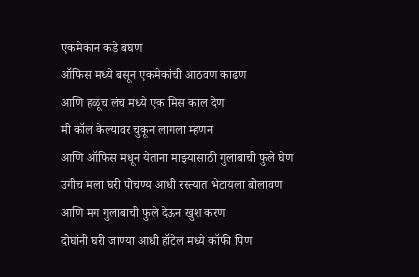एकमेकान कडे बघण
ऑफिस मध्ये बसून एकमेकांची आठवण काढण
आणि हळूच लंच मध्ये एक मिस काल देण
मी कॉल केल्यावर चुकून लागला म्हणन
आणि ऑफिस मधून येताना माझ्यासाठी गुलाबाची फुले घेण
उगीच मला घरी पोचण्य आधी रस्त्यात भेटायला बोलावण
आणि मग गुलाबाची फुले देऊन खुश करण
दोघांनी घरी जाण्या आधी हॉटेल मध्ये कॉफी पिण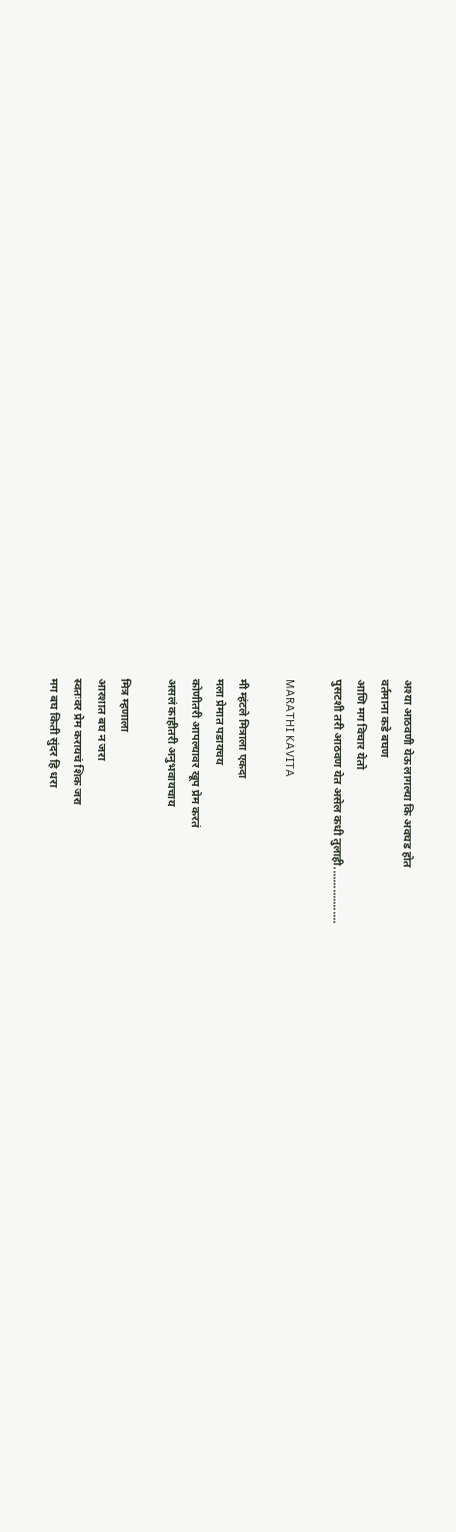अश्या आठवणी येऊ लागल्या कि अवघड होत
वर्तमाना कडे बघण
आणि मग विचार येतो
पुसटशी तरी आठवण येत असेल कधी तुलाही..................

MARATHI KAVITA

मी म्हंटले मित्राला एकदा
मला प्रेमात पडायचय
कोणीतरी आपल्यावर खूप प्रेम करतं
असलं काहीतरी अनुभवायचाय

मित्र म्हणाला
आरशात बघ न जरा
स्वतःवर प्रेम करायचं शिक जरा
मग बघ किती सुंदर हि धरा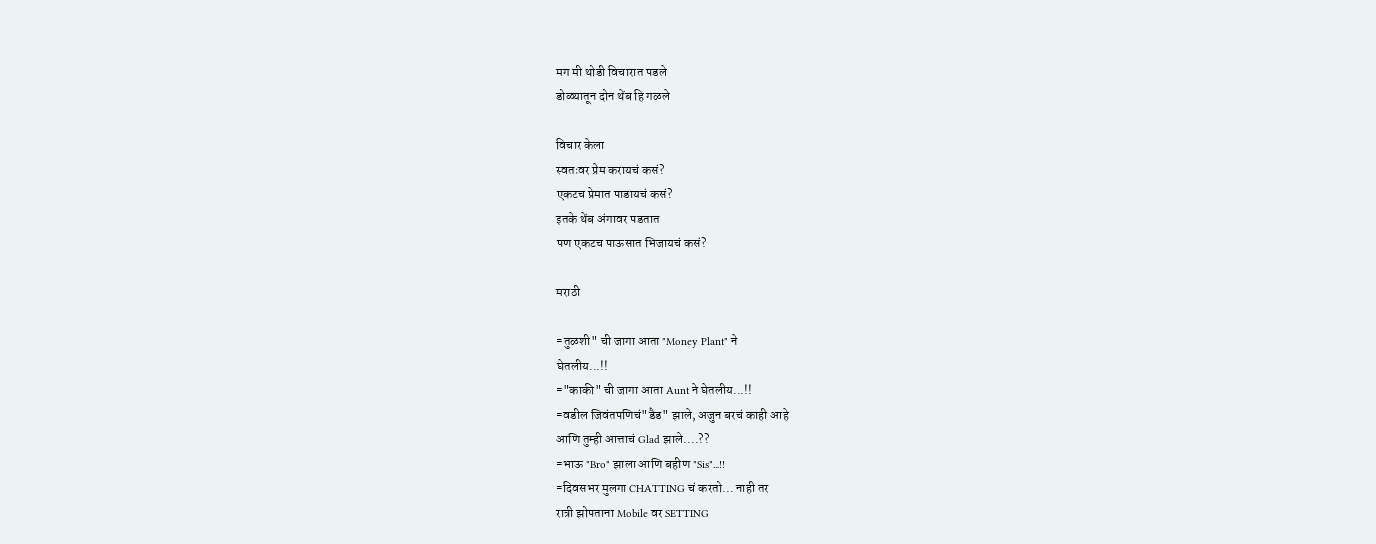मग मी थोडी विचारात पडले
डोळ्यातून दोन थेंब हि गळले

विचार केला
स्वतःवर प्रेम करायचं कसं?
एकटच प्रेमात पाडायचं कसं?
इतके थेंब अंगावर पडतात
पण एकटच पाऊसात भिजायचं कसं?

मराठी

=तुळशी" ची जागा आता "Money Plant" ने
घेतलीय...!!
="काकी" ची जागा आता Aunt ने घेतलीय...!!
=वडील जिवंतपणिचं"डैड" झाले, अजुन बरचं काही आहे
आणि तुम्ही आत्ताचं Glad झाले....??
=भाऊ "Bro" झाला आणि बहीण "Sis"...!!
=दिवसभर मुलगा CHATTING चं करतो... नाही तर
रात्री झोपताना Mobile वर SETTING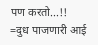पण करतो...!!
=दुध पाजणारी आई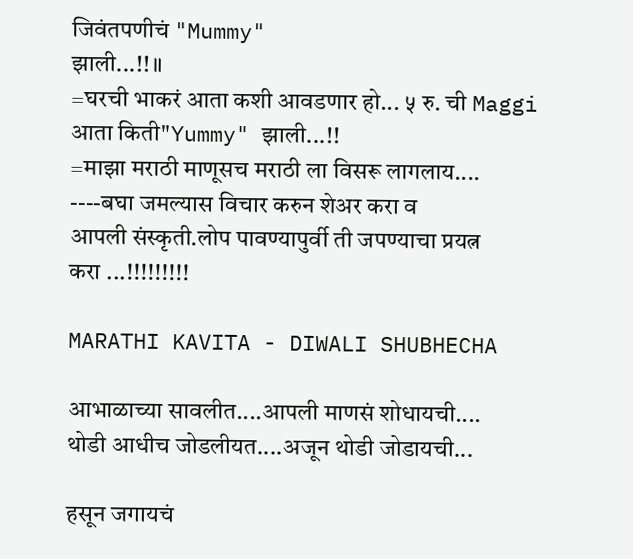जिवंतपणीचं "Mummy"
झाली...!!॥
=घरची भाकरं आता कशी आवडणार हो... ५ रु. ची Maggi
आता किती"Yummy" झाली...!!
=माझा मराठी माणूसच मराठी ला विसरू लागलाय....
----बघा जमल्यास विचार करुन शेअर करा व
आपली संस्कृती.लोप पावण्यापुर्वी ती जपण्याचा प्रयत्न
करा ...!!!!!!!!!

MARATHI KAVITA - DIWALI SHUBHECHA

आभाळाच्या सावलीत....आपली माणसं शोधायची....
थोडी आधीच जोडलीयत....अजून थोडी जोडायची...

हसून जगायचं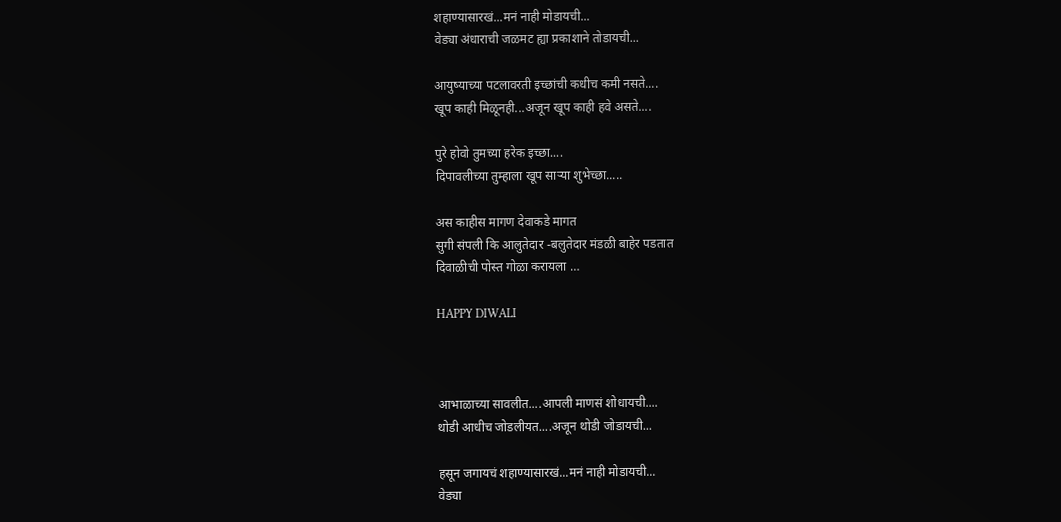शहाण्यासारखं...मनं नाही मोडायची...
वेड्या अंधाराची जळमट ह्या प्रकाशाने तोडायची...

आयुष्याच्या पटलावरती इच्छांची कधीच कमी नसते....
खूप काही मिळूनही...अजून खूप काही हवे असते....

पुरे होवो तुमच्या हरेक इच्छा....
दिपावलीच्या तुम्हाला खूप साऱ्या शुभेच्छा.....

अस काहीस मागण देवाकडे मागत
सुगी संपली कि आलुतेदार -बलुतेदार मंडळी बाहेर पडतात
दिवाळीची पोस्त गोळा करायला …

HAPPY DIWALI



आभाळाच्या सावलीत....आपली माणसं शोधायची....
थोडी आधीच जोडलीयत....अजून थोडी जोडायची...

हसून जगायचं शहाण्यासारखं...मनं नाही मोडायची...
वेड्या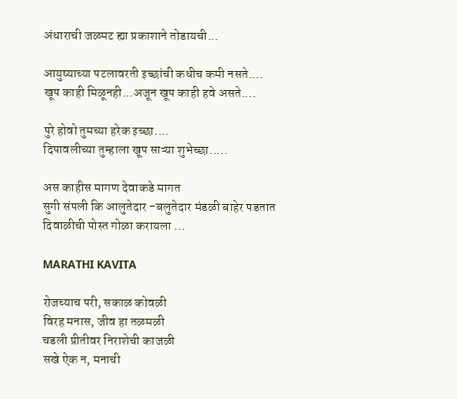अंधाराची जळमट ह्या प्रकाशाने तोडायची...

आयुष्याच्या पटलावरती इच्छांची कधीच कमी नसते....
खूप काही मिळूनही...अजून खूप काही हवे असते....

पुरे होवो तुमच्या हरेक इच्छा....
दिपावलीच्या तुम्हाला खूप साऱ्या शुभेच्छा.....

अस काहीस मागण देवाकडे मागत
सुगी संपली कि आलुतेदार -बलुतेदार मंडळी बाहेर पडतात
दिवाळीची पोस्त गोळा करायला …

MARATHI KAVITA

रोजच्याच परी, सकाळ कोवळी
विरह मनास, जीव हा तळमळी
चडली प्रीतीवर निराशेची काजळी
सखे ऐक न, मनाची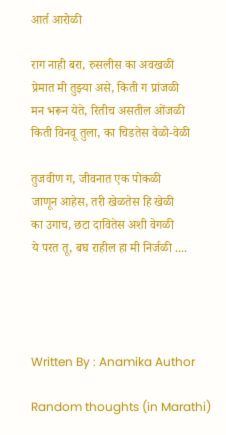आर्त आरोळी

राग नाही बरा, रुसलीस का अवखळी
प्रेमात मी तुझ्या असे, किती ग प्रांजळी
मन भरून येते, रितीच असतील ओंजळी
किती विनवू तुला, का चिडतेस वेळो-वेळी

तुजवीण ग, जीवनात एक पोकळी
जाणून आहेस, तरी खेळतेस हि खेळी
का उगाच, छटा दावितेस अशी वेगळी
ये परत तू, बघ राहील हा मी निर्जळी ....




Written By : Anamika Author

Random thoughts (in Marathi)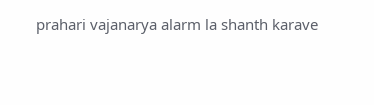prahari vajanarya alarm la shanth karave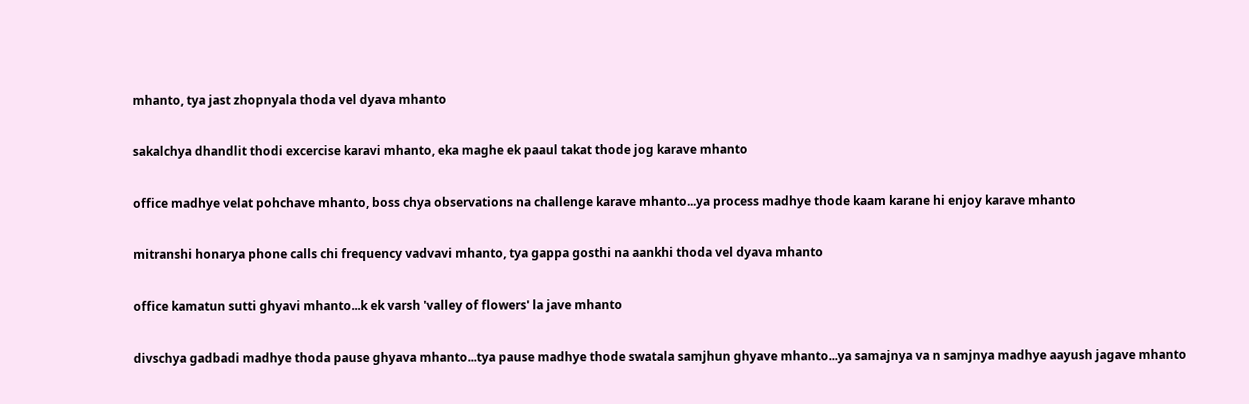mhanto, tya jast zhopnyala thoda vel dyava mhanto

sakalchya dhandlit thodi excercise karavi mhanto, eka maghe ek paaul takat thode jog karave mhanto

office madhye velat pohchave mhanto, boss chya observations na challenge karave mhanto...ya process madhye thode kaam karane hi enjoy karave mhanto

mitranshi honarya phone calls chi frequency vadvavi mhanto, tya gappa gosthi na aankhi thoda vel dyava mhanto

office kamatun sutti ghyavi mhanto...k ek varsh 'valley of flowers' la jave mhanto

divschya gadbadi madhye thoda pause ghyava mhanto...tya pause madhye thode swatala samjhun ghyave mhanto...ya samajnya va n samjnya madhye aayush jagave mhanto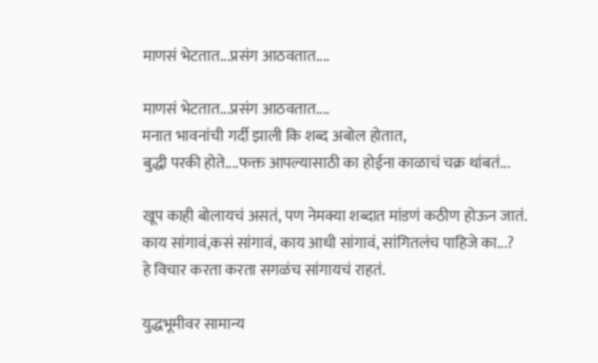माणसं भेटतात...प्रसंग आठवतात....

माणसं भेटतात...प्रसंग आठवतात....
मनात भावनांची गर्दी झाली कि शब्द अबोल होतात,
बुद्धी परकी होते....फक्त आपल्यासाठी का होईना काळाचं चक्र थांबतं...

खूप काही बोलायचं असतं, पण नेमक्या शब्दात मांडणं कठीण होऊन जातं.
काय सांगावं,कसं सांगावं, काय आधी सांगावं, सांगितलंच पाहिजे का...?
हे विचार करता करता सगळंच सांगायचं राहतं.

युद्धभूमीवर सामान्य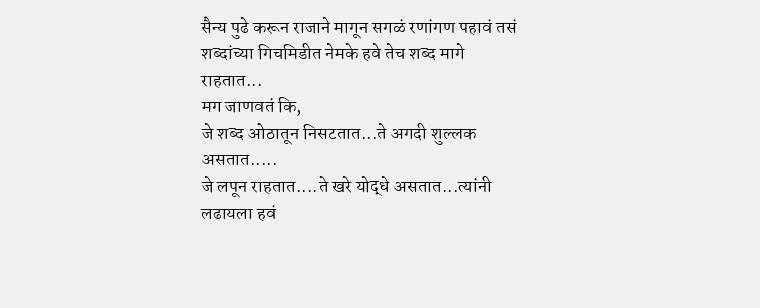सैन्य पुढे करून राजाने मागून सगळं रणांगण पहावं तसं
शब्दांच्या गिचमिडीत नेमके हवे तेच शब्द मागे राहतात...
मग जाणवतं कि,
जे शब्द ओठातून निसटतात...ते अगदी शुल्लक असतात.....
जे लपून राहतात....ते खरे योद्धे असतात...त्यांनी लढायला हवं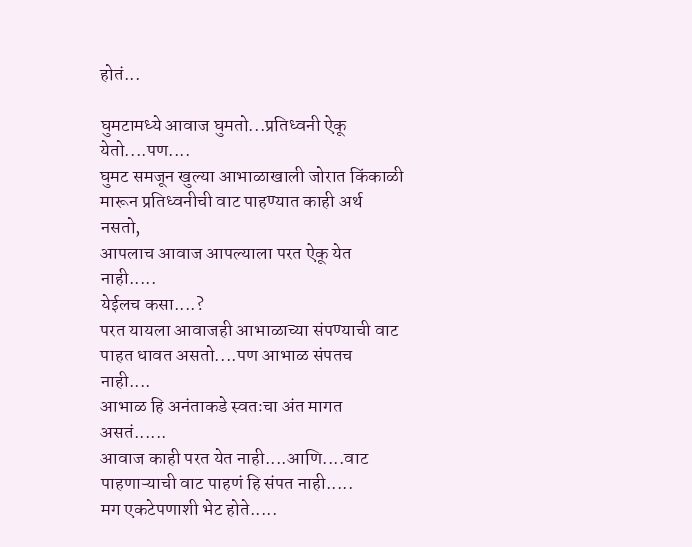होतं...

घुमटामध्ये आवाज घुमतो...प्रतिध्वनी ऐकू येतो....पण....
घुमट समजून खुल्या आभाळाखाली जोरात किंकाळी मारून प्रतिध्वनीची वाट पाहण्यात काही अर्थ नसतो,
आपलाच आवाज आपल्याला परत ऐकू येत नाही.....
येईलच कसा....?
परत यायला आवाजही आभाळाच्या संपण्याची वाट पाहत धावत असतो....पण आभाळ संपतच नाही....
आभाळ हि अनंताकडे स्वतःचा अंत मागत असतं......
आवाज काही परत येत नाही....आणि....वाट पाहणाऱ्याची वाट पाहणं हि संपत नाही.....
मग एकटेपणाशी भेट होते.....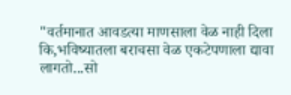"वर्तमानात आवडत्या माणसाला वेळ नाही दिला कि,भविष्यातला बराचसा वेळ एकटेपणाला द्यावा लागतो...सो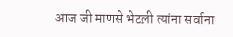आज जी माणसे भेटल़ी त्यांना सर्वाना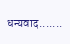धन्यवाद.......